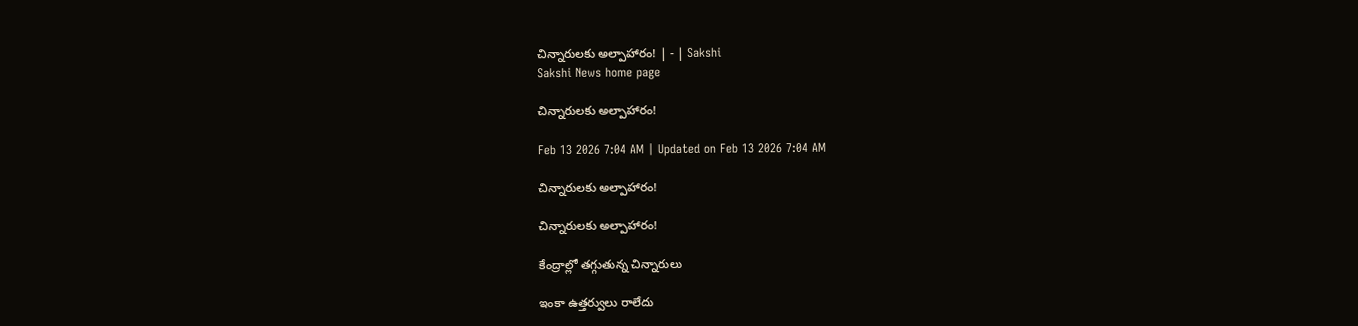చిన్నారులకు అల్పాహారం! | - | Sakshi
Sakshi News home page

చిన్నారులకు అల్పాహారం!

Feb 13 2026 7:04 AM | Updated on Feb 13 2026 7:04 AM

చిన్నారులకు అల్పాహారం!

చిన్నారులకు అల్పాహారం!

కేంద్రాల్లో తగ్గుతున్న చిన్నారులు

ఇంకా ఉత్తర్వులు రాలేదు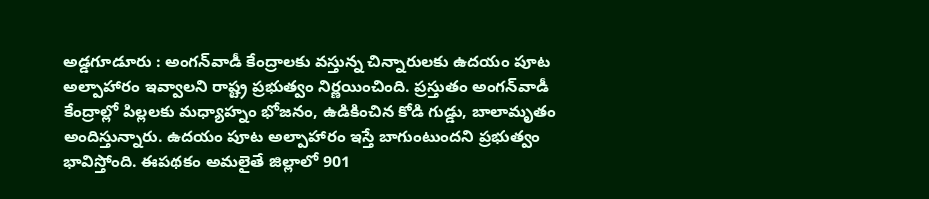అడ్డగూడూరు : అంగన్‌వాడీ కేంద్రాలకు వస్తున్న చిన్నారులకు ఉదయం పూట అల్పాహారం ఇవ్వాలని రాష్ట్ర ప్రభుత్వం నిర్ణయించింది. ప్రస్తుతం అంగన్‌వాడీ కేంద్రాల్లో పిల్లలకు మధ్యాహ్నం భోజనం, ఉడికించిన కోడి గుడ్డు, బాలామృతం అందిస్తున్నారు. ఉదయం పూట అల్పాహారం ఇస్తే బాగుంటుందని ప్రభుత్వం భావిస్తోంది. ఈపథకం అమలైతే జిల్లాలో 901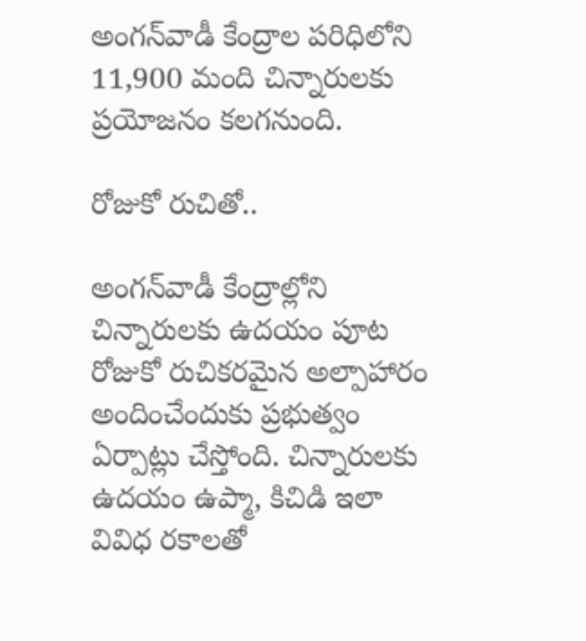అంగన్‌వాడీ కేంద్రాల పరిధిలోని 11,900 మంది చిన్నారులకు ప్రయోజనం కలగనుంది.

రోజుకో రుచితో..

అంగన్‌వాడీ కేంద్రాల్లోని చిన్నారులకు ఉదయం పూట రోజుకో రుచికరమైన అల్పాహారం అందించేందుకు ప్రభుత్వం ఏర్పాట్లు చేస్తోంది. చిన్నారులకు ఉదయం ఉప్మా, కిచిడి ఇలా వివిధ రకాలతో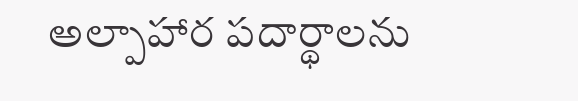అల్పాహార పదార్థాలను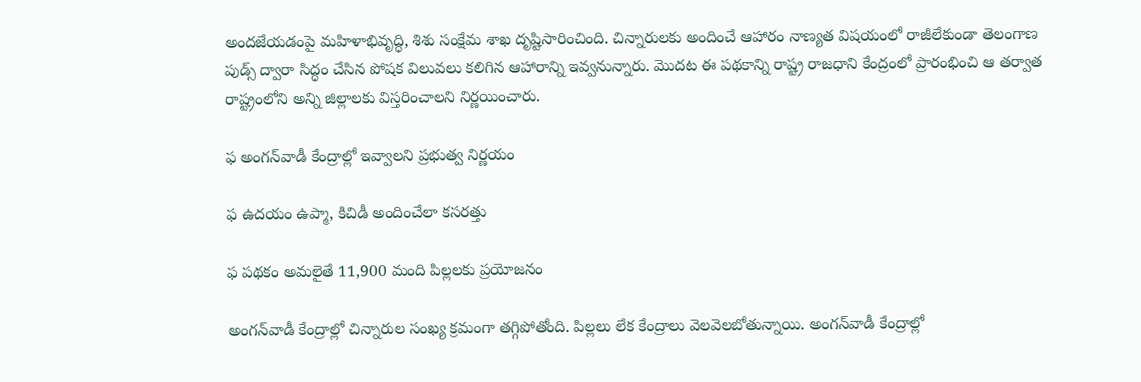అందజేయడంపై మహిళాభివృద్ధి, శిశు సంక్షేమ శాఖ దృష్టిసారించింది. చిన్నారులకు అందించే ఆహారం నాణ్యత విషయంలో రాజీలేకుండా తెలంగాణ పుడ్స్‌ ద్వారా సిద్ధం చేసిన పోషక విలువలు కలిగిన ఆహారాన్ని ఇవ్వనున్నారు. మొదట ఈ పథకాన్ని రాష్ట్ర రాజధాని కేంద్రంలో ప్రారంభించి ఆ తర్వాత రాష్ట్రంలోని అన్ని జిల్లాలకు విస్తరించాలని నిర్ణయించారు.

ఫ అంగన్‌వాడీ కేంద్రాల్లో ఇవ్వాలని ప్రభుత్వ నిర్ణయం

ఫ ఉదయం ఉప్మా, కిచిడీ అందించేలా కసరత్తు

ఫ పథకం అమలైతే 11,900 మంది పిల్లలకు ప్రయోజనం

అంగన్‌వాడీ కేంద్రాల్లో చిన్నారుల సంఖ్య క్రమంగా తగ్గిపోతోంది. పిల్లలు లేక కేంద్రాలు వెలవెలబోతున్నాయి. అంగన్‌వాడీ కేంద్రాల్లో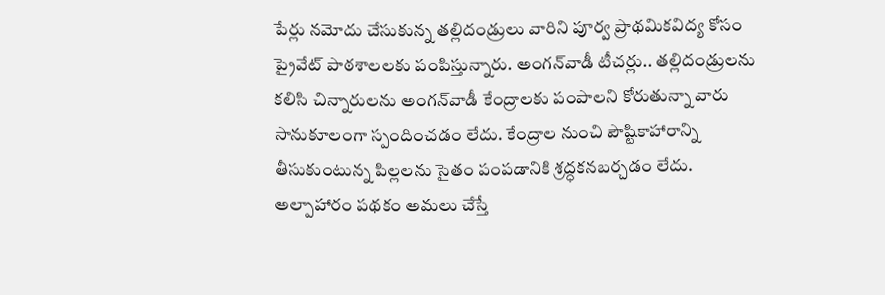పేర్లు నమోదు చేసుకున్న తల్లిదండ్రులు వారిని పూర్వ ప్రాథమికవిద్య కోసం ప్రైవేట్‌ పాఠశాలలకు పంపిస్తున్నారు. అంగన్‌వాడీ టీచర్లు.. తల్లిదండ్రులను కలిసి చిన్నారులను అంగన్‌వాడీ కేంద్రాలకు పంపాలని కోరుతున్నా వారు సానుకూలంగా స్పందించడం లేదు. కేంద్రాల నుంచి పౌష్టికాహారాన్ని తీసుకుంటున్న పిల్లలను సైతం పంపడానికి శ్రద్ధకనబర్చడం లేదు. అల్పాహారం పథకం అమలు చేస్తే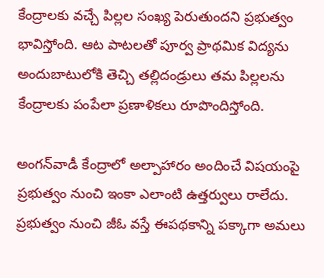కేంద్రాలకు వచ్చే పిల్లల సంఖ్య పెరుతుందని ప్రభుత్వం భావిస్తోంది. ఆట పాటలతో పూర్వ ప్రాథమిక విద్యను అందుబాటులోకి తెచ్చి తల్లిదండ్రులు తమ పిల్లలను కేంద్రాలకు పంపేలా ప్రణాళికలు రూపొందిస్తోంది.

అంగన్‌వాడీ కేంద్రాలో అల్పాహారం అందించే విషయంపై ప్రభుత్వం నుంచి ఇంకా ఎలాంటి ఉత్తర్వులు రాలేదు. ప్రభుత్వం నుంచి జీఓ వస్తే ఈపథకాన్ని పక్కాగా అమలు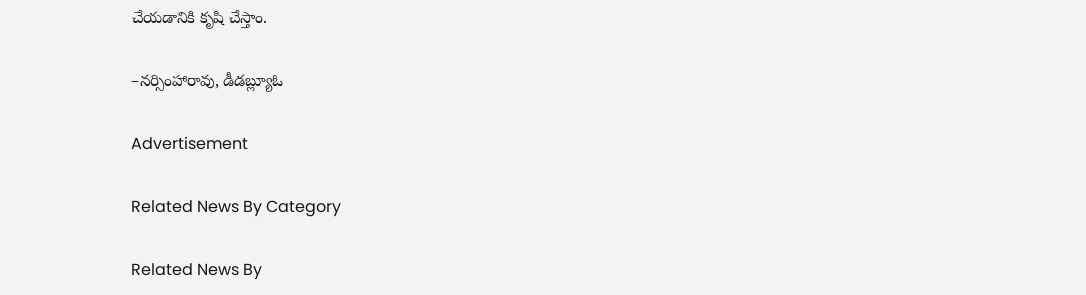చేయడానికి కృషి చేస్తాం.

–నర్సింహారావు, డీడబ్ల్యూఓ

Advertisement

Related News By Category

Related News By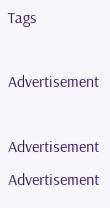Tags

Advertisement

Advertisement
Advertisement